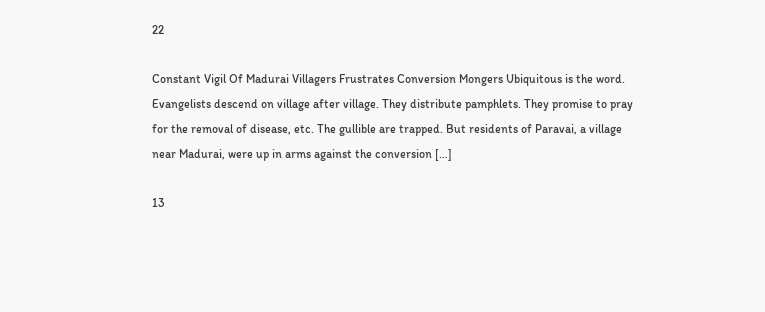22

Constant Vigil Of Madurai Villagers Frustrates Conversion Mongers Ubiquitous is the word. Evangelists descend on village after village. They distribute pamphlets. They promise to pray for the removal of disease, etc. The gullible are trapped. But residents of Paravai, a village near Madurai, were up in arms against the conversion […]

13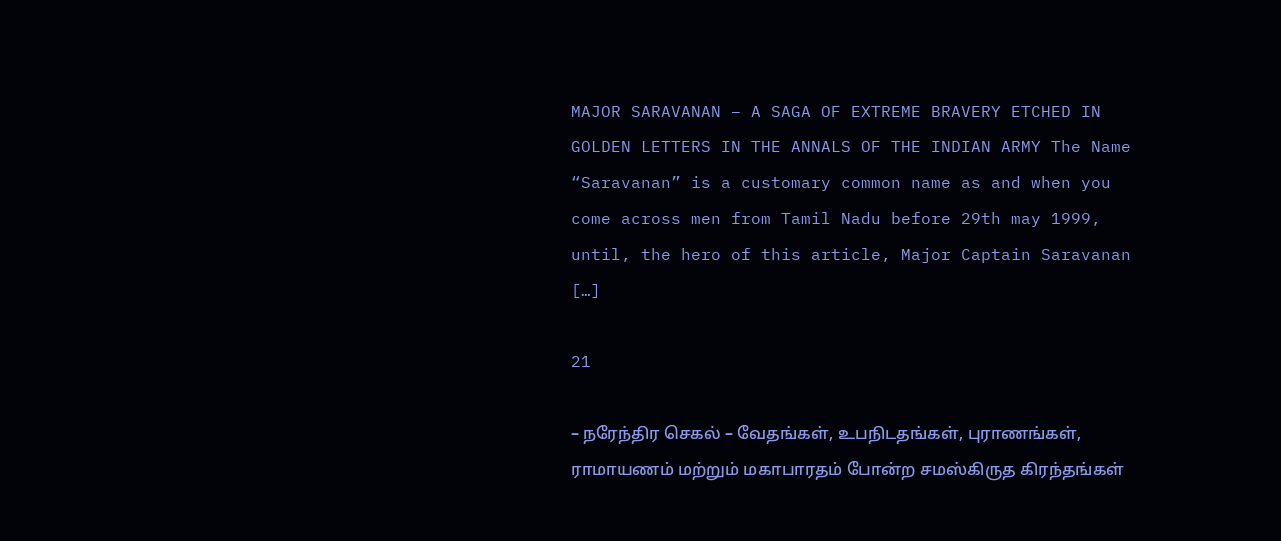MAJOR SARAVANAN – A SAGA OF EXTREME BRAVERY ETCHED IN GOLDEN LETTERS IN THE ANNALS OF THE INDIAN ARMY The Name “Saravanan” is a customary common name as and when you come across men from Tamil Nadu before 29th may 1999, until, the hero of this article, Major Captain Saravanan […]

21

– நரேந்திர செகல் – வேதங்கள், உபநிடதங்கள், புராணங்கள், ராமாயணம் மற்றும் மகாபாரதம் போன்ற சமஸ்கிருத கிரந்தங்கள்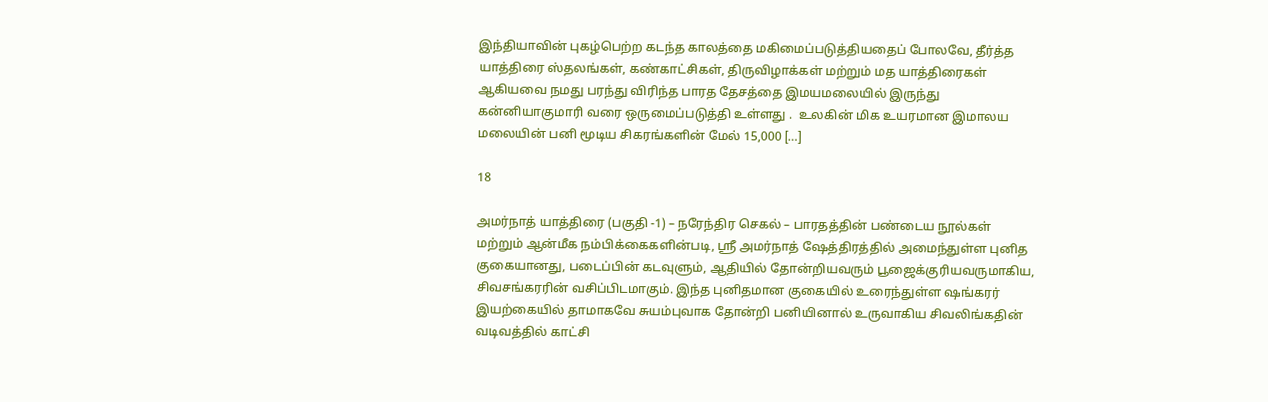இந்தியாவின் புகழ்பெற்ற கடந்த காலத்தை மகிமைப்படுத்தியதைப் போலவே, தீர்த்த யாத்திரை ஸ்தலங்கள், கண்காட்சிகள், திருவிழாக்கள் மற்றும் மத யாத்திரைகள் ஆகியவை நமது பரந்து விரிந்த பாரத தேசத்தை இமயமலையில் இருந்து கன்னியாகுமாரி வரை ஒருமைப்படுத்தி உள்ளது .  உலகின் மிக உயரமான இமாலய மலையின் பனி மூடிய சிகரங்களின் மேல் 15,000 […]

18

அமர்நாத் யாத்திரை (பகுதி -1) – நரேந்திர செகல் – பாரதத்தின் பண்டைய நூல்கள் மற்றும் ஆன்மீக நம்பிக்கைகளின்படி, ஸ்ரீ அமர்நாத் ஷேத்திரத்தில் அமைந்துள்ள புனித குகையானது, படைப்பின் கடவுளும், ஆதியில் தோன்றியவரும் பூஜைக்குரியவருமாகிய, சிவசங்கரரின் வசிப்பிடமாகும். இந்த புனிதமான குகையில் உரைந்துள்ள ஷங்கரர் இயற்கையில் தாமாகவே சுயம்புவாக தோன்றி பனியினால் உருவாகிய சிவலிங்கதின் வடிவத்தில் காட்சி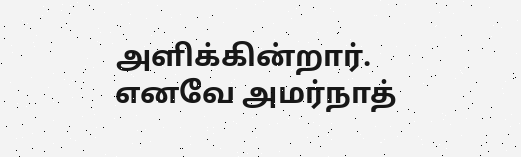அளிக்கின்றார். எனவே அமர்நாத்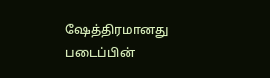ஷேத்திரமானது படைப்பின்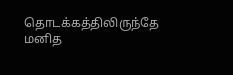தொடக்கத்திலிருந்தே மனித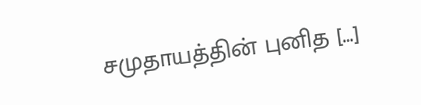சமுதாயத்தின் புனித […]